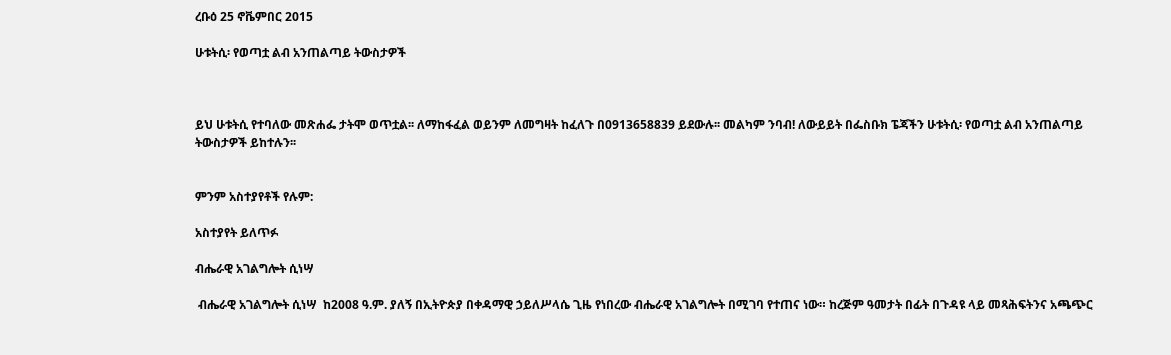ረቡዕ 25 ኖቬምበር 2015

ሁቱትሲ፡ የወጣቷ ልብ አንጠልጣይ ትውስታዎች



ይህ ሁቱትሲ የተባለው መጽሐፌ ታትሞ ወጥቷል፡፡ ለማከፋፈል ወይንም ለመግዛት ከፈለጉ በ0913658839 ይደውሉ፡፡ መልካም ንባብ! ለውይይት በፌስቡክ ፔጃችን ሁቱትሲ፡ የወጣቷ ልብ አንጠልጣይ ትውስታዎች ይከተሉን፡፡


ምንም አስተያየቶች የሉም:

አስተያየት ይለጥፉ

ብሔራዊ አገልግሎት ሲነሣ

 ብሔራዊ አገልግሎት ሲነሣ  ከ2008 ዓ.ም. ያለኝ በኢትዮጵያ በቀዳማዊ ኃይለሥላሴ ጊዜ የነበረው ብሔራዊ አገልግሎት በሚገባ የተጠና ነው። ከረጅም ዓመታት በፊት በጉዳዩ ላይ መጻሕፍትንና አጫጭር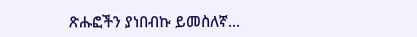ጽሑፎችን ያነበብኩ ይመስለኛ...